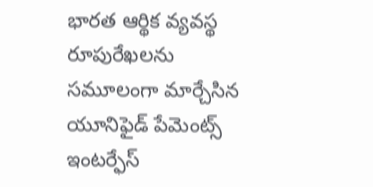భారత ఆర్థిక వ్యవస్థ రూపురేఖలను సమూలంగా మార్చేసిన యూనిఫైడ్ పేమెంట్స్ ఇంటర్ఫేస్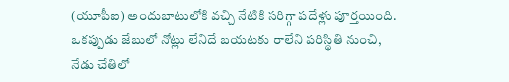(యూపీఐ) అందుబాటులోకి వచ్చి నేటికి సరిగ్గా పదేళ్లు పూర్తయింది. ఒకప్పుడు జేబులో నోట్లు లేనిదే బయటకు రాలేని పరిస్థితి నుంచి, నేడు చేతిలో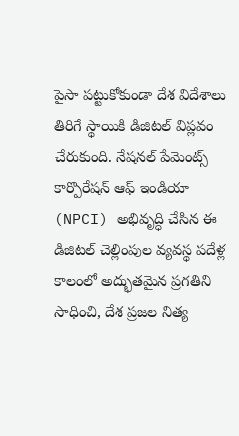పైసా పట్టుకోకుండా దేశ విదేశాలు తిరిగే స్థాయికి డిజిటల్ విప్లవం చేరుకుంది. నేషనల్ పేమెంట్స్ కార్పొరేషన్ ఆఫ్ ఇండియా (NPCI) అభివృద్ధి చేసిన ఈ డిజిటల్ చెల్లింపుల వ్యవస్థ పదేళ్ల కాలంలో అద్భుతమైన ప్రగతిని సాధించి, దేశ ప్రజల నిత్య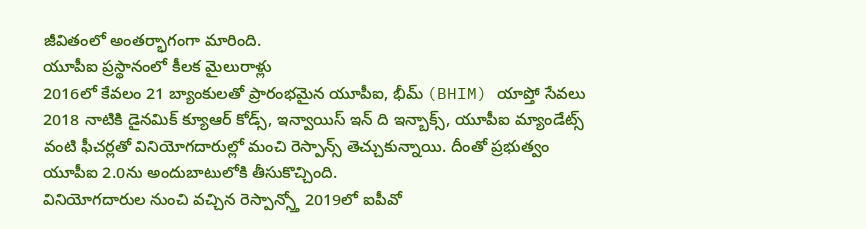జీవితంలో అంతర్భాగంగా మారింది.
యూపీఐ ప్రస్థానంలో కీలక మైలురాళ్లు
2016లో కేవలం 21 బ్యాంకులతో ప్రారంభమైన యూపీఐ, భీమ్ (BHIM) యాప్తో సేవలు 2018 నాటికి డైనమిక్ క్యూఆర్ కోడ్స్, ఇన్వాయిస్ ఇన్ ది ఇన్బాక్స్, యూపీఐ మ్యాండేట్స్ వంటి ఫీచర్లతో వినియోగదారుల్లో మంచి రెస్పాన్స్ తెచ్చుకున్నాయి. దీంతో ప్రభుత్వం యూపీఐ 2.0ను అందుబాటులోకి తీసుకొచ్చింది.
వినియోగదారుల నుంచి వచ్చిన రెస్పాన్స్తో 2019లో ఐపీవో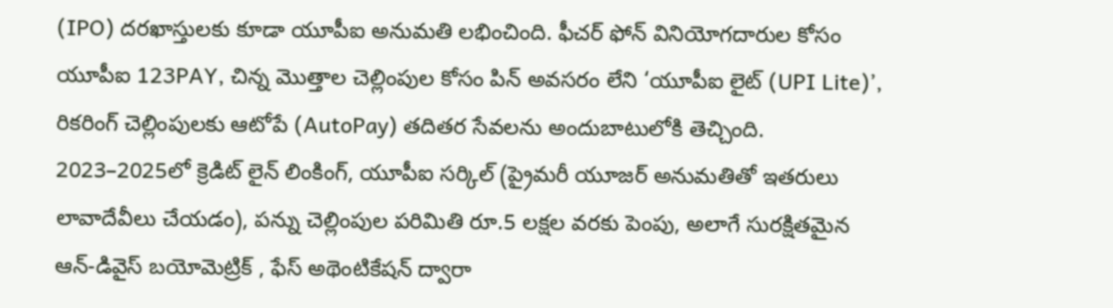(IPO) దరఖాస్తులకు కూడా యూపీఐ అనుమతి లభించింది. ఫీచర్ ఫోన్ వినియోగదారుల కోసం యూపీఐ 123PAY, చిన్న మొత్తాల చెల్లింపుల కోసం పిన్ అవసరం లేని ‘యూపీఐ లైట్ (UPI Lite)’, రికరింగ్ చెల్లింపులకు ఆటోపే (AutoPay) తదితర సేవలను అందుబాటులోకి తెచ్చింది.
2023–2025లో క్రెడిట్ లైన్ లింకింగ్, యూపీఐ సర్కిల్ (ప్రైమరీ యూజర్ అనుమతితో ఇతరులు లావాదేవీలు చేయడం), పన్ను చెల్లింపుల పరిమితి రూ.5 లక్షల వరకు పెంపు, అలాగే సురక్షితమైన ఆన్-డివైస్ బయోమెట్రిక్ , ఫేస్ అథెంటికేషన్ ద్వారా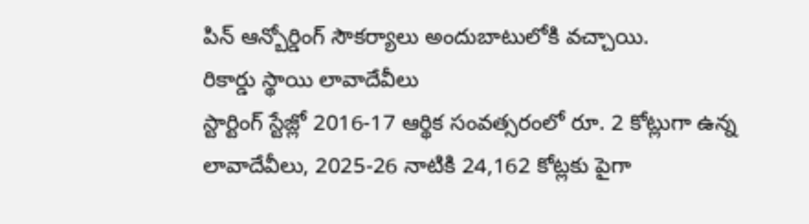పిన్ ఆన్బోర్డింగ్ సౌకర్యాలు అందుబాటులోకి వచ్చాయి.
రికార్డు స్థాయి లావాదేవీలు
స్టార్టింగ్ స్టేజ్లో 2016-17 ఆర్థిక సంవత్సరంలో రూ. 2 కోట్లుగా ఉన్న లావాదేవీలు, 2025-26 నాటికి 24,162 కోట్లకు పైగా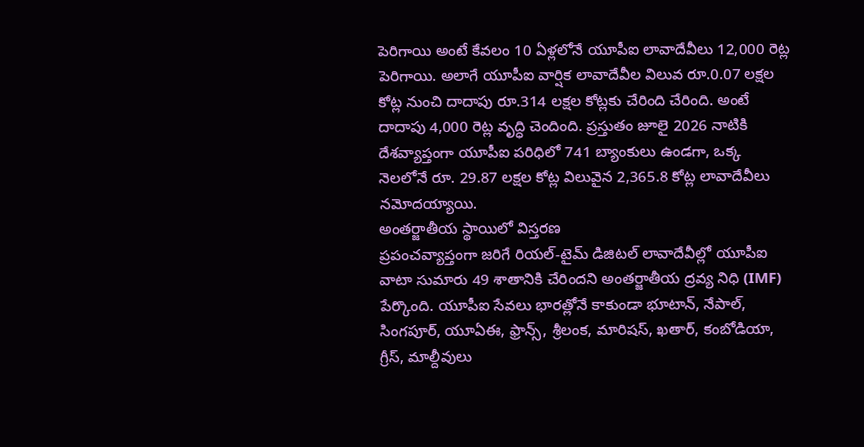పెరిగాయి అంటే కేవలం 10 ఏళ్లలోనే యూపీఐ లావాదేవీలు 12,000 రెట్ల పెరిగాయి. అలాగే యూపీఐ వార్షిక లావాదేవీల విలువ రూ.0.07 లక్షల కోట్ల నుంచి దాదాపు రూ.314 లక్షల కోట్లకు చేరింది చేరింది. అంటే దాదాపు 4,000 రెట్ల వృద్ధి చెందింది. ప్రస్తుతం జూలై 2026 నాటికి దేశవ్యాప్తంగా యూపీఐ పరిధిలో 741 బ్యాంకులు ఉండగా, ఒక్క నెలలోనే రూ. 29.87 లక్షల కోట్ల విలువైన 2,365.8 కోట్ల లావాదేవీలు నమోదయ్యాయి.
అంతర్జాతీయ స్థాయిలో విస్తరణ
ప్రపంచవ్యాప్తంగా జరిగే రియల్-టైమ్ డిజిటల్ లావాదేవీల్లో యూపీఐ వాటా సుమారు 49 శాతానికి చేరిందని అంతర్జాతీయ ద్రవ్య నిధి (IMF) పేర్కొంది. యూపీఐ సేవలు భారత్లోనే కాకుండా భూటాన్, నేపాల్, సింగపూర్, యూఏఈ, ఫ్రాన్స్, శ్రీలంక, మారిషస్, ఖతార్, కంబోడియా, గ్రీస్, మాల్దీవులు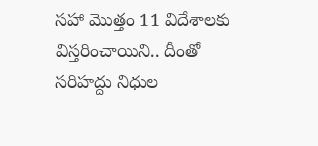సహా మొత్తం 11 విదేశాలకు విస్తరించాయిని.. దీంతో సరిహద్దు నిధుల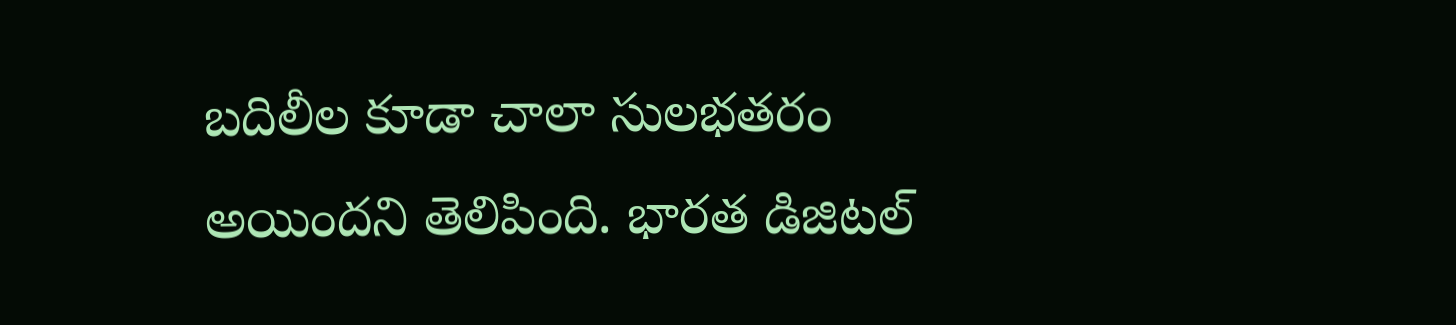బదిలీల కూడా చాలా సులభతరం అయిందని తెలిపింది. భారత డిజిటల్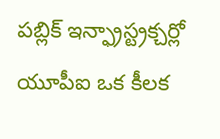పబ్లిక్ ఇన్ఫ్రాస్ట్రక్చర్లో యూపీఐ ఒక కీలక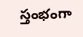స్తంభంగా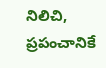నిలిచి, ప్రపంచానికే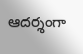ఆదర్శంగా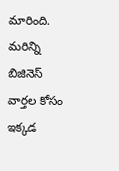మారింది.
మరిన్ని బిజినెస్ వార్తల కోసం ఇక్కడ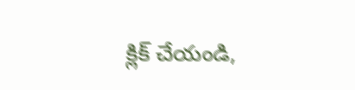క్లిక్ చేయండి,